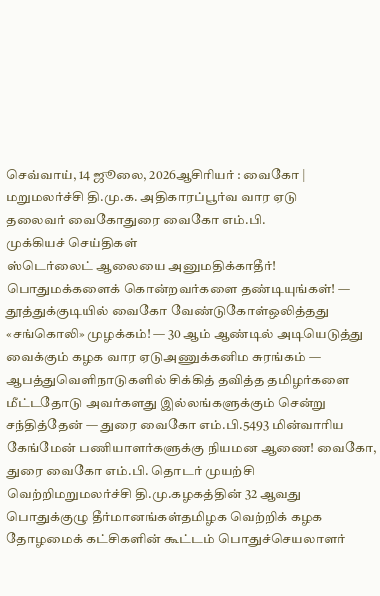செவ்வாய், 14 ஜூலை, 2026ஆசிரியர் : வைகோ | மறுமலர்ச்சி தி.மு.க. அதிகாரப்பூர்வ வார ஏடு
தலைவர் வைகோதுரை வைகோ எம்.பி.
முக்கியச் செய்திகள்
ஸ்டெர்லைட் ஆலையை அனுமதிக்காதீர்! பொதுமக்களைக் கொன்றவர்களை தண்டியுங்கள்! — தூத்துக்குடியில் வைகோ வேண்டுகோள்ஒலித்தது «சங்கொலி» முழக்கம்! — 30 ஆம் ஆண்டில் அடியெடுத்து வைக்கும் கழக வார ஏடுஅணுக்கனிம சுரங்கம் — ஆபத்துவெளிநாடுகளில் சிக்கித் தவித்த தமிழர்களை மீட்டதோடு அவர்களது இல்லங்களுக்கும் சென்று சந்தித்தேன் — துரை வைகோ எம்.பி.5493 மின்வாரிய கேங்மேன் பணியாளர்களுக்கு நியமன ஆணை! வைகோ, துரை வைகோ எம்.பி. தொடர் முயற்சி வெற்றிமறுமலர்ச்சி தி.மு.கழகத்தின் 32 ஆவது பொதுக்குழு தீர்மானங்கள்தமிழக வெற்றிக் கழக தோழமைக் கட்சிகளின் கூட்டம் பொதுச்செயலாளர்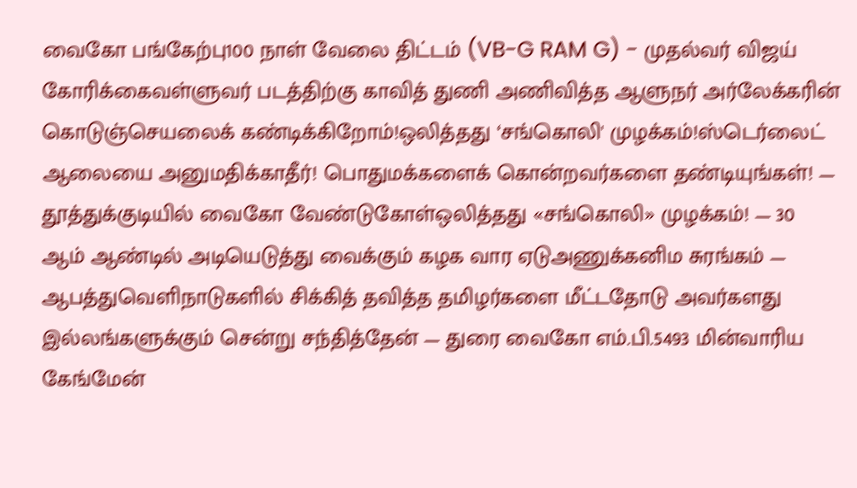வைகோ பங்கேற்பு100 நாள் வேலை திட்டம் (VB-G RAM G) - முதல்வர் விஜய் கோரிக்கைவள்ளுவர் படத்திற்கு காவித் துணி அணிவித்த ஆளுநர் அர்லேக்கரின் கொடுஞ்செயலைக் கண்டிக்கிறோம்!ஒலித்தது ‘சங்கொலி' முழக்கம்!ஸ்டெர்லைட் ஆலையை அனுமதிக்காதீர்! பொதுமக்களைக் கொன்றவர்களை தண்டியுங்கள்! — தூத்துக்குடியில் வைகோ வேண்டுகோள்ஒலித்தது «சங்கொலி» முழக்கம்! — 30 ஆம் ஆண்டில் அடியெடுத்து வைக்கும் கழக வார ஏடுஅணுக்கனிம சுரங்கம் — ஆபத்துவெளிநாடுகளில் சிக்கித் தவித்த தமிழர்களை மீட்டதோடு அவர்களது இல்லங்களுக்கும் சென்று சந்தித்தேன் — துரை வைகோ எம்.பி.5493 மின்வாரிய கேங்மேன்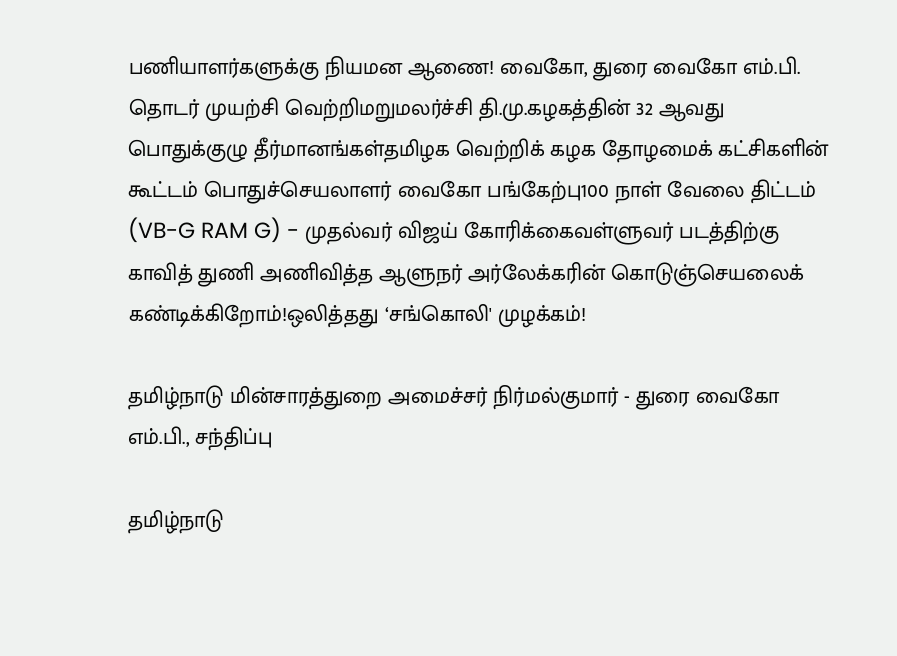பணியாளர்களுக்கு நியமன ஆணை! வைகோ, துரை வைகோ எம்.பி. தொடர் முயற்சி வெற்றிமறுமலர்ச்சி தி.மு.கழகத்தின் 32 ஆவது பொதுக்குழு தீர்மானங்கள்தமிழக வெற்றிக் கழக தோழமைக் கட்சிகளின் கூட்டம் பொதுச்செயலாளர் வைகோ பங்கேற்பு100 நாள் வேலை திட்டம் (VB-G RAM G) - முதல்வர் விஜய் கோரிக்கைவள்ளுவர் படத்திற்கு காவித் துணி அணிவித்த ஆளுநர் அர்லேக்கரின் கொடுஞ்செயலைக் கண்டிக்கிறோம்!ஒலித்தது ‘சங்கொலி' முழக்கம்!

தமிழ்நாடு மின்சாரத்துறை அமைச்சர் நிர்மல்குமார் - துரை வைகோ எம்.பி., சந்திப்பு

தமிழ்நாடு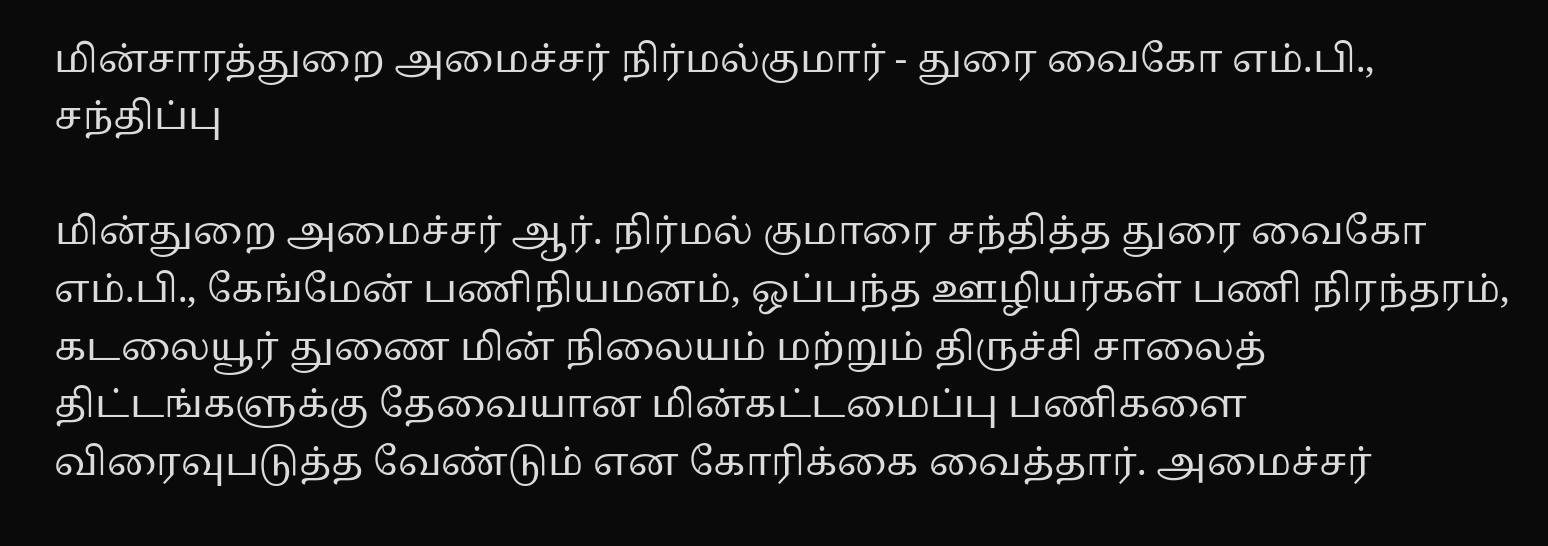மின்சாரத்துறை அமைச்சர் நிர்மல்குமார் - துரை வைகோ எம்.பி., சந்திப்பு

மின்துறை அமைச்சர் ஆர். நிர்மல் குமாரை சந்தித்த துரை வைகோ எம்.பி., கேங்மேன் பணிநியமனம், ஒப்பந்த ஊழியர்கள் பணி நிரந்தரம், கடலையூர் துணை மின் நிலையம் மற்றும் திருச்சி சாலைத் திட்டங்களுக்கு தேவையான மின்கட்டமைப்பு பணிகளை விரைவுபடுத்த வேண்டும் என கோரிக்கை வைத்தார். அமைச்சர்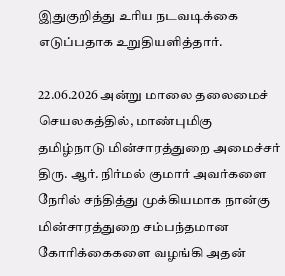இதுகுறித்து உரிய நடவடிக்கை எடுப்பதாக உறுதியளித்தார்.

22.06.2026 அன்று மாலை தலைமைச் செயலகத்தில், மாண்புமிகு தமிழ்நாடு மின்சாரத்துறை அமைச்சர் திரு. ஆர். நிர்மல் குமார் அவர்களை நேரில் சந்தித்து முக்கியமாக நான்கு மின்சாரத்துறை சம்பந்தமான கோரிக்கைகளை வழங்கி அதன்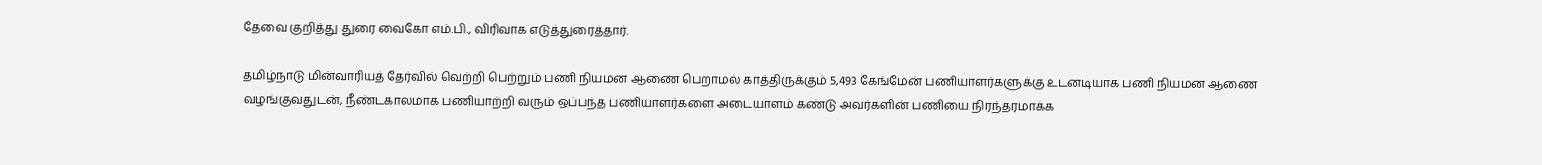தேவை குறித்து துரை வைகோ எம்.பி., விரிவாக எடுத்துரைத்தார்.

தமிழ்நாடு மின்வாரியத் தேர்வில் வெற்றி பெற்றும் பணி நியமன ஆணை பெறாமல் காத்திருக்கும் 5,493 கேங்மேன் பணியாளர்களுக்கு உடனடியாக பணி நியமன ஆணை வழங்குவதுடன், நீண்டகாலமாக பணியாற்றி வரும் ஒப்பந்த பணியாளர்களை அடையாளம் கண்டு அவர்களின் பணியை நிரந்தரமாக்க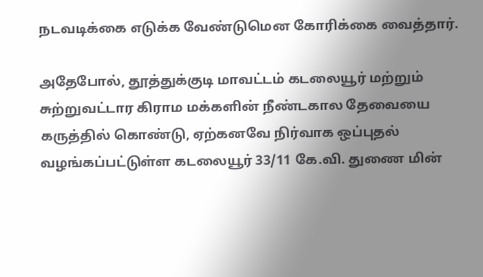நடவடிக்கை எடுக்க வேண்டுமென கோரிக்கை வைத்தார்.

அதேபோல், தூத்துக்குடி மாவட்டம் கடலையூர் மற்றும் சுற்றுவட்டார கிராம மக்களின் நீண்டகால தேவையை கருத்தில் கொண்டு, ஏற்கனவே நிர்வாக ஒப்புதல் வழங்கப்பட்டுள்ள கடலையூர் 33/11 கே.வி. துணை மின்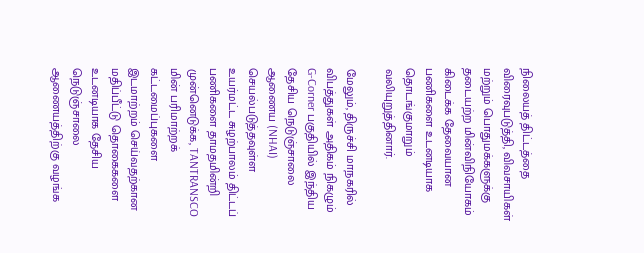நிலையத் திட்டத்தை விரைவுபடுத்தி, விவசாயிகள் மற்றும் பொதுமக்களுக்கு தடையற்ற மின்விநியோகம் கிடைக்க தேவையான பணிகளை உடனடியாக தொடங்குமாறும் வலியுறுத்தினார்.

மேலும், திருச்சி மாநகரில் விபத்துகள் அதிகம் நிகழும் G-Corner பகுதியில் இந்திய தேசிய நெடுஞ்சாலை ஆணைய (NHAI) செயல்படுத்தவுள்ள உயர்மட்ட சுழற்பாலம் திட்டப் பணிகளை தாமதமின்றி முன்னெடுக்க, TANTRANSCO மின் பரிமாற்றக் கட்டமைப்புகளை இடமாற்றம் செய்வதற்கான மதிப்பீட்டு தொகைகளை உடனடியாக தேசிய நெடுஞ்சாலை ஆணையத்திற்கு வழங்க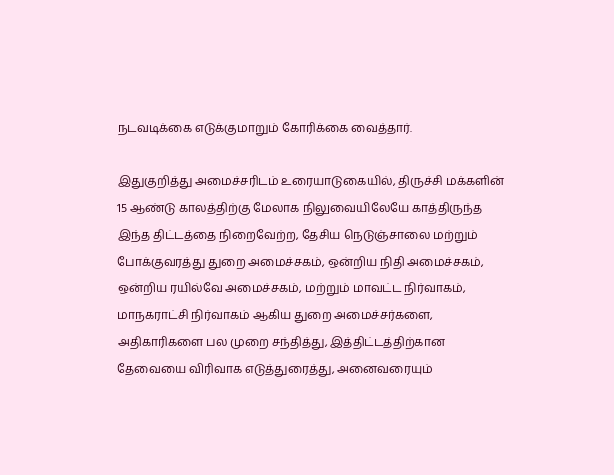நடவடிக்கை எடுக்குமாறும் கோரிக்கை வைத்தார்.

இதுகுறித்து அமைச்சரிடம் உரையாடுகையில், திருச்சி மக்களின் 15 ஆண்டு காலத்திற்கு மேலாக நிலுவையிலேயே காத்திருந்த இந்த திட்டத்தை நிறைவேற்ற, தேசிய நெடுஞ்சாலை மற்றும் போக்குவரத்து துறை அமைச்சகம், ஒன்றிய நிதி அமைச்சகம், ஒன்றிய ரயில்வே அமைச்சகம், மற்றும் மாவட்ட நிர்வாகம், மாநகராட்சி நிர்வாகம் ஆகிய துறை அமைச்சர்களை, அதிகாரிகளை பல முறை சந்தித்து, இத்திட்டத்திற்கான தேவையை விரிவாக எடுத்துரைத்து, அனைவரையும்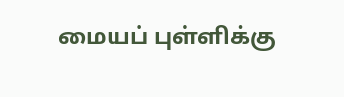மையப் புள்ளிக்கு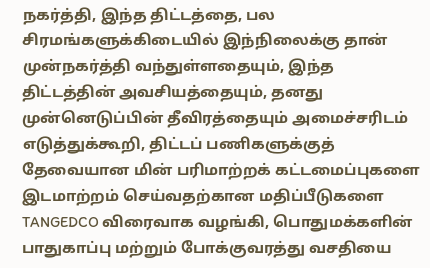நகர்த்தி, இந்த திட்டத்தை, பல சிரமங்களுக்கிடையில் இந்நிலைக்கு தான் முன்நகர்த்தி வந்துள்ளதையும், இந்த திட்டத்தின் அவசியத்தையும், தனது முன்னெடுப்பின் தீவிரத்தையும் அமைச்சரிடம் எடுத்துக்கூறி, திட்டப் பணிகளுக்குத் தேவையான மின் பரிமாற்றக் கட்டமைப்புகளை இடமாற்றம் செய்வதற்கான மதிப்பீடுகளை TANGEDCO விரைவாக வழங்கி, பொதுமக்களின் பாதுகாப்பு மற்றும் போக்குவரத்து வசதியை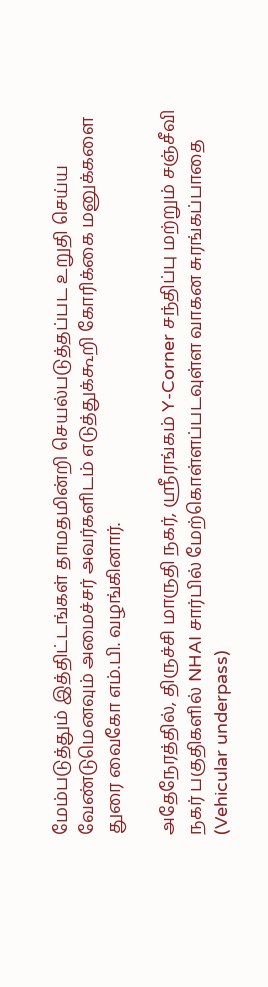மேம்படுத்தும் இத்திட்டங்கள் தாமதமின்றி செயல்படுத்தப்பட உறுதி செய்ய வேண்டுமெனவும் அமைச்சர் அவர்களிடம் எடுத்துக்கூறி கோரிக்கை மனுக்களை துரை வைகோ எம்.பி. வழங்கினார்.

அதேநேரத்தில், திருச்சி மாருதி நகர், ஸ்ரீரங்கம் Y-Corner சந்திப்பு மற்றும் சஞ்சீவி நகர் பகுதிகளில் NHAI சார்பில் மேற்கொள்ளப்படவுள்ள வாகன சுரங்கப்பாதை (Vehicular underpass)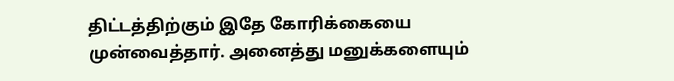திட்டத்திற்கும் இதே கோரிக்கையை முன்வைத்தார். அனைத்து மனுக்களையும்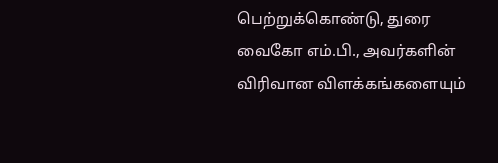பெற்றுக்கொண்டு, துரை வைகோ எம்.பி., அவர்களின் விரிவான விளக்கங்களையும்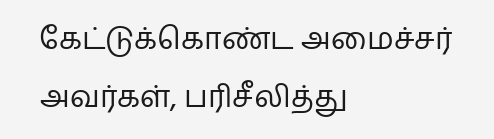கேட்டுக்கொண்ட அமைச்சர் அவர்கள், பரிசீலித்து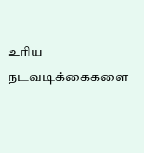உரிய நடவடிக்கைகளை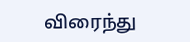விரைந்து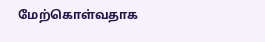மேற்கொள்வதாக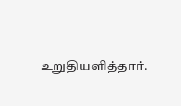உறுதியளித்தார்.